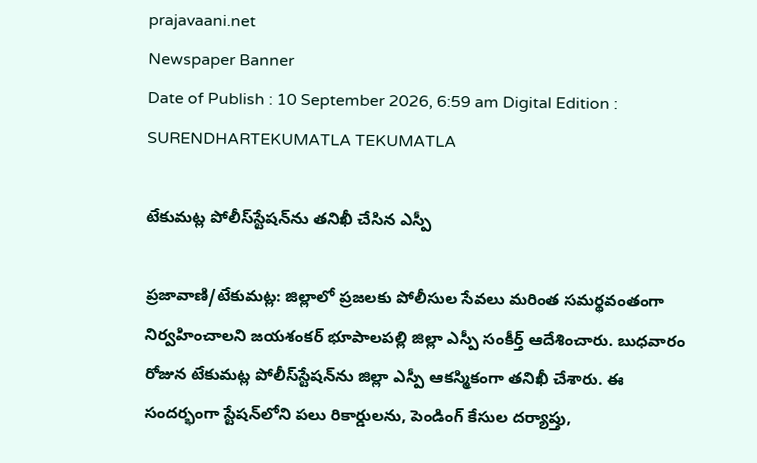prajavaani.net
Newspaper Banner
Date of Publish : 10 September 2026, 6:59 am Digital Edition : SURENDHARTEKUMATLA TEKUMATLA

టేకుమట్ల పోలీస్‌స్టేషన్‌ను తనిఖీ చేసిన ఎస్పీ

ప్రజావాణి/టేకుమట్ల: జిల్లాలో ప్రజలకు పోలీసుల సేవలు మరింత సమర్థవంతంగా నిర్వహించాలని జయశంకర్‌ భూపాలపల్లి జిల్లా ఎస్పీ సంకీర్త్ ఆదేశించారు. బుధవారం రోజున టేకుమట్ల పోలీస్‌స్టేషన్‌ను జిల్లా ఎస్పీ ఆకస్మికంగా తనిఖీ చేశారు. ఈ సందర్భంగా స్టేషన్‌లోని పలు రికార్డులను, పెండింగ్‌ కేసుల దర్యాప్తు,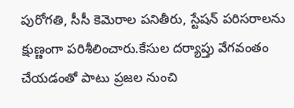పురోగతి, సీసీ కెమెరాల పనితీరు, స్టేషన్‌ పరిసరాలను క్షుణ్ణంగా పరిశీలించారు.కేసుల దర్యాప్తు వేగవంతం చేయడంతో పాటు ప్రజల నుంచి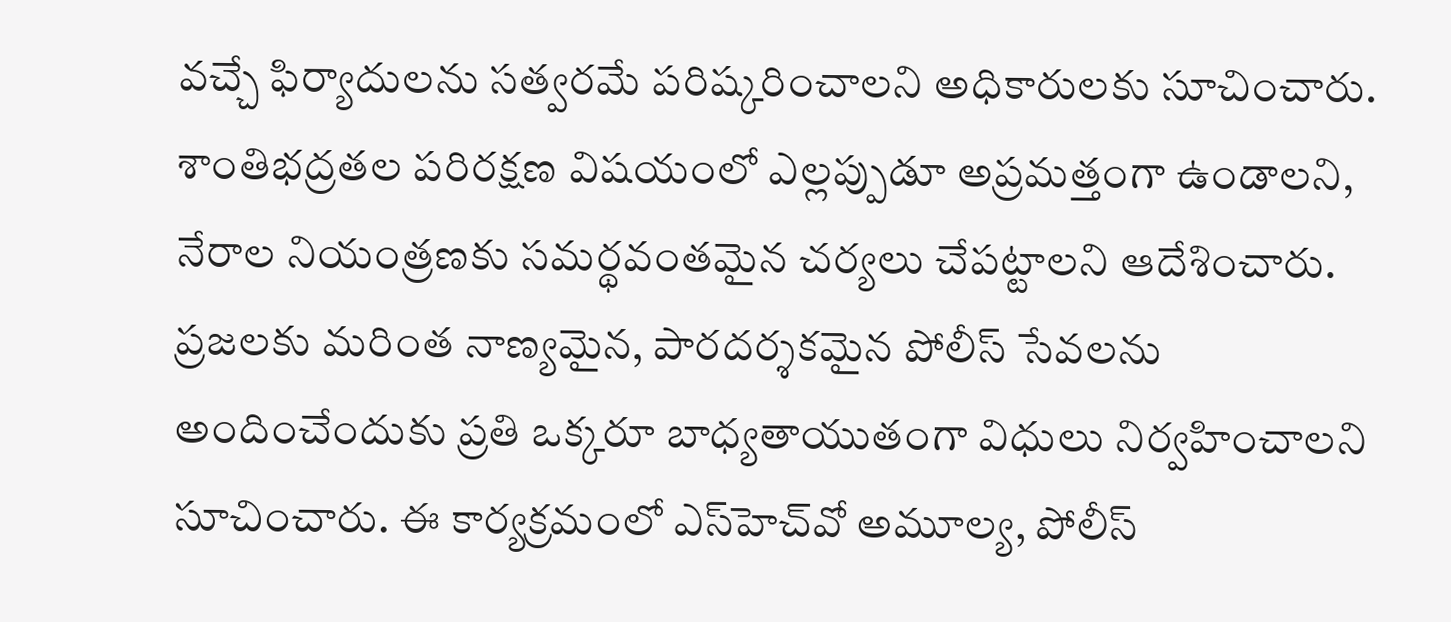వచ్చే ఫిర్యాదులను సత్వరమే పరిష్కరించాలని అధికారులకు సూచించారు. శాంతిభద్రతల పరిరక్షణ విషయంలో ఎల్లప్పుడూ అప్రమత్తంగా ఉండాలని, నేరాల నియంత్రణకు సమర్థవంతమైన చర్యలు చేపట్టాలని ఆదేశించారు. ప్రజలకు మరింత నాణ్యమైన, పారదర్శకమైన పోలీస్‌ సేవలను అందించేందుకు ప్రతి ఒక్కరూ బాధ్యతాయుతంగా విధులు నిర్వహించాలని సూచించారు. ఈ కార్యక్రమంలో ఎస్‌హెచ్‌వో అమూల్య, పోలీస్‌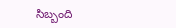సిబ్బంది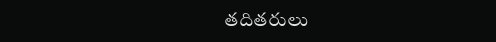తదితరులు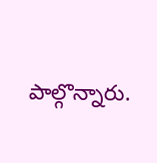పాల్గొన్నారు.